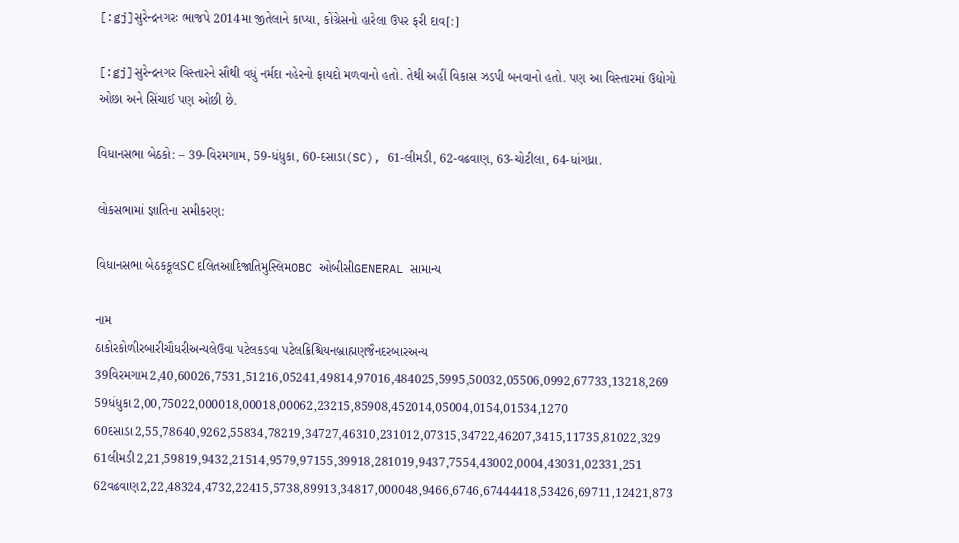[:gj]સુરેન્દ્રનગરઃ ભાજપે 2014મા જીતેલાને કાપ્યા, કોંગ્રેસનો હારેલા ઉપર ફરી દાવ[:]

[:gj]સુરેન્દ્રનગર વિસ્તારને સૌથી વધું નર્મદા નહેરનો ફાયદો મળવાનો હતો. તેથી અહીં વિકાસ ઝડપી બનવાનો હતો. પણ આ વિસ્તારમાં ઉદ્યોગો ઓછા અને સિંચાઈ પણ ઓછી છે.

વિધાનસભા બેઠકો: – 39-વિરમગામ, 59-ધંધુકા, 60-દસાડા(SC), 61-લીમડી, 62-વઢવાણ, 63-ચોટીલા, 64-ધાંગધ્રા.

લોકસભામાં જ્ઞાતિના સમીકરણ:

વિધાનસભા બેઠકકૂલSC દલિતઆદિજાતિમુસ્લિમOBC ઓબીસીGENERAL સામાન્ય

નામ
ઠાકોરકોળીરબારીચૌધરીઅન્યલેઉવા પટેલકડવા પટેલક્રિશ્ચિયનબ્રાહ્મણજૈનદરબારઅન્ય
39વિરમગામ2,40,60026,7531,51216,05241,49814,97016,484025,5995,50032,05506,0992,67733,13218,269
59ધંધુકા2,00,75022,000018,00018,00062,23215,85908,452014,05004,0154,01534,1270
60દસાડા2,55,78640,9262,55834,78219,34727,46310,231012,07315,34722,46207,3415,11735,81022,329
61લીમડી2,21,59819,9432,21514,9579,97155,39918,281019,9437,7554,43002,0004,43031,02331,251
62વઢવાણ2,22,48324,4732,22415,5738,89913,34817,000048,9466,6746,67444418,53426,69711,12421,873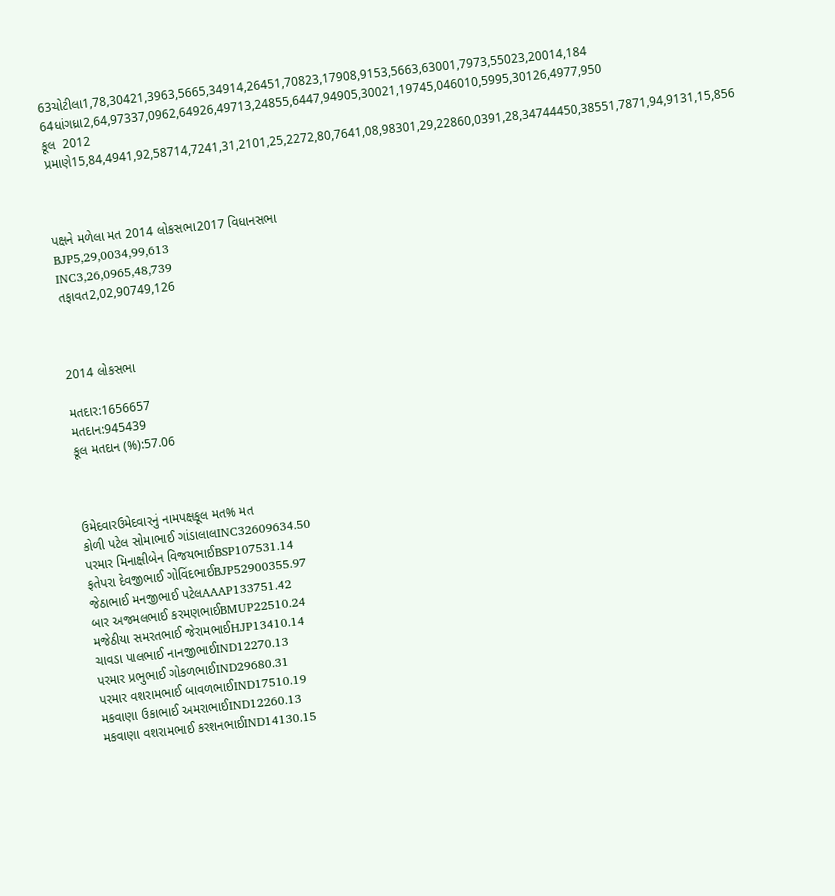63ચોટીલા1,78,30421,3963,5665,34914,26451,70823,17908,9153,5663,63001,7973,55023,20014,184
64ધાંગધ્રા2,64,97337,0962,64926,49713,24855,6447,94905,30021,19745,046010,5995,30126,4977,950
કૂલ  2012 પ્રમાણે15,84,4941,92,58714,7241,31,2101,25,2272,80,7641,08,98301,29,22860,0391,28,34744450,38551,7871,94,9131,15,856



પક્ષને મળેલા મત 2014 લોકસભા2017 વિધાનસભા
BJP5,29,0034,99,613
INC3,26,0965,48,739
તફાવત2,02,90749,126



2014 લોકસભા

મતદાર:1656657
મતદાન:945439
કૂલ મતદાન (%):57.06



ઉમેદવારઉમેદવારનું નામપક્ષકૂલ મત% મત
કોળી પટેલ સોમાભાઈ ગાંડાલાલINC32609634.50
પરમાર મિનાક્ષીબેન વિજયભાઈBSP107531.14
ફતેપરા દેવજીભાઈ ગોવિંદભાઈBJP52900355.97
જેઠાભાઈ મનજીભાઈ પટેલAAAP133751.42
બાર અજમલભાઈ કરમણભાઈBMUP22510.24
મજેઠીયા સમરતભાઈ જેરામભાઈHJP13410.14
ચાવડા પાલભાઈ નાનજીભાઈIND12270.13
પરમાર પ્રભુભાઈ ગોકળભાઈIND29680.31
પરમાર વશરામભાઈ બાવળભાઈIND17510.19
મકવાણા ઉકાભાઈ અમરાભાઈIND12260.13
મકવાણા વશરામભાઈ કરશનભાઈIND14130.15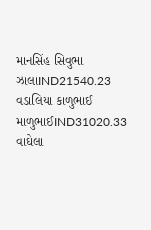માનસિંહ સિવુભા ઝાલાIND21540.23
વડાલિયા કાળુભાઈ માળુભાઈIND31020.33
વાઘેલા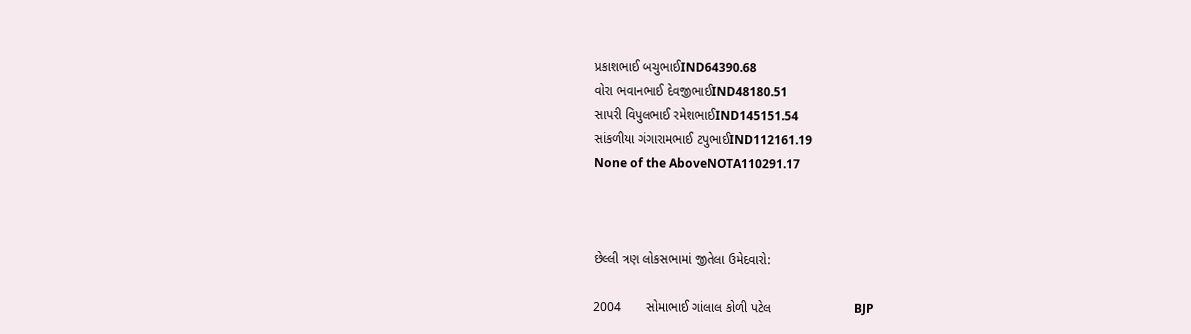પ્રકાશભાઈ બચુભાઈIND64390.68
વોરા ભવાનભાઈ દેવજીભાઈIND48180.51
સાપરી વિપુલભાઈ રમેશભાઈIND145151.54
સાંકળીયા ગંગારામભાઈ ટપુભાઈIND112161.19
None of the AboveNOTA110291.17



છેલ્લી ત્રણ લોકસભામાં જીતેલા ઉમેદવારો:

2004       સોમાભાઈ ગાંલાલ કોળી પટેલ                       BJP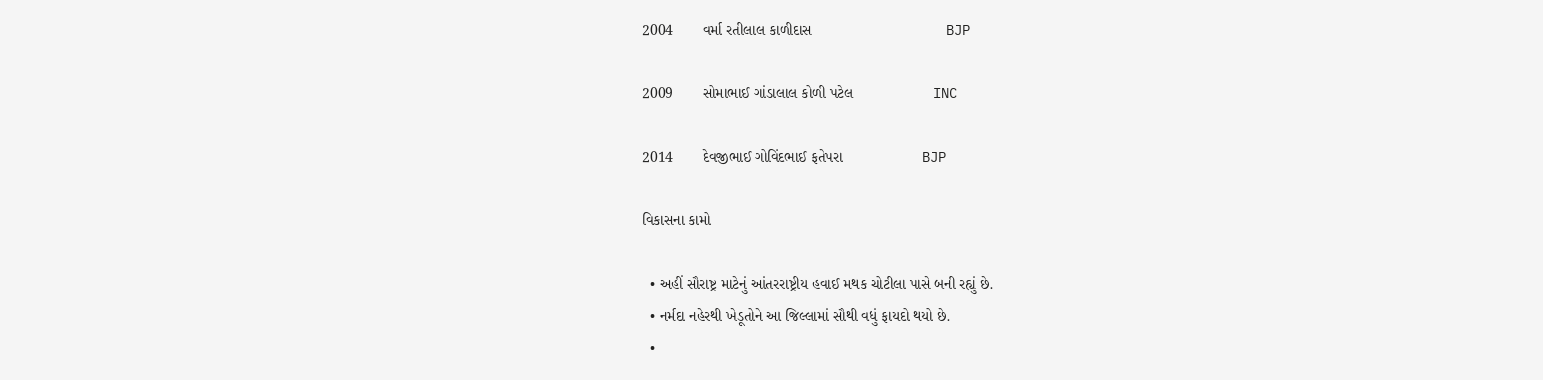2004       વર્મા રતીલાલ કાળીદાસ                                BJP

2009       સોમાભાઈ ગાંડાલાલ કોળી પટેલ                   INC

2014       દેવજીભાઈ ગોવિંદભાઈ ફતેપરા                   BJP

વિકાસના કામો

  • અહીં સૌરાષ્ટ્ર માટેનું આંતરરાષ્ટ્રીય હવાઈ મથક ચોટીલા પાસે બની રહ્યું છે.
  • નર્મદા નહેરથી ખેડૂતોને આ જિલ્લામાં સૌથી વધું ફાયદો થયો છે.
  •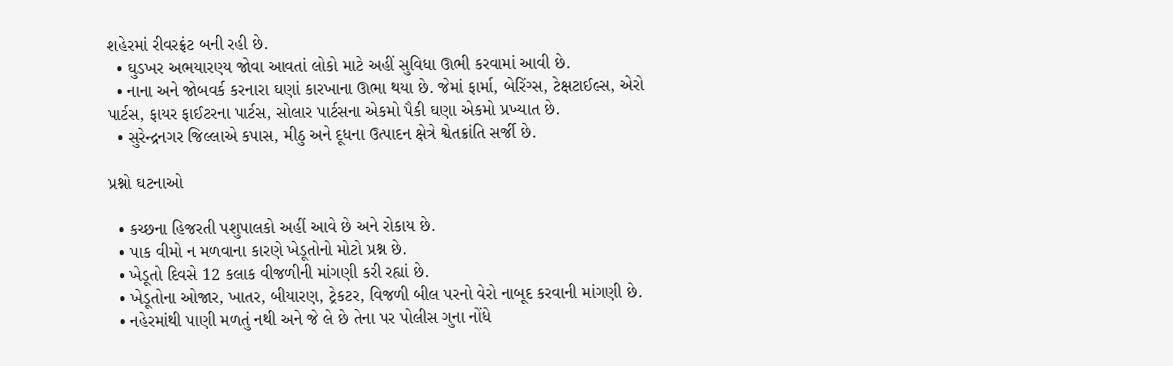શહેરમાં રીવરફ્રંટ બની રહી છે.
  • ઘુડખર અભયારણ્ય જોવા આવતાં લોકો માટે અહીં સુવિધા ઊભી કરવામાં આવી છે.
  • નાના અને જોબવર્ક કરનારા ઘણાં કારખાના ઊભા થયા છે. જેમાં ફાર્મા, બેરિંગ્સ, ટેક્ષટાઈલ્સ, એરો પાર્ટસ, ફાયર ફાઈટરના પાર્ટસ, સોલાર પાર્ટસના એકમો પૈકી ઘણા એકમો પ્રખ્યાત છે.
  • સુરેન્દ્રનગર જિલ્લાએ કપાસ, મીઠુ અને દૂધના ઉત્પાદન ક્ષેત્રે શ્વેતક્રાંતિ સર્જી છે.

પ્રશ્નો ઘટનાઓ

  • કચ્છના હિજરતી પશુપાલકો અહીં આવે છે અને રોકાય છે.
  • પાક વીમો ન મળવાના કારણે ખેડૂતોનો મોટો પ્રશ્ન છે.
  • ખેડૂતો દિવસે 12 કલાક વીજળીની માંગણી કરી રહ્યાં છે.
  • ખેડૂતોના ઓજાર, ખાતર, બીયારણ, ટ્રેકટર, વિજળી બીલ પરનો વેરો નાબૂદ કરવાની માંગણી છે.
  • નહેરમાંથી પાણી મળતું નથી અને જે લે છે તેના પર પોલીસ ગુના નોંધે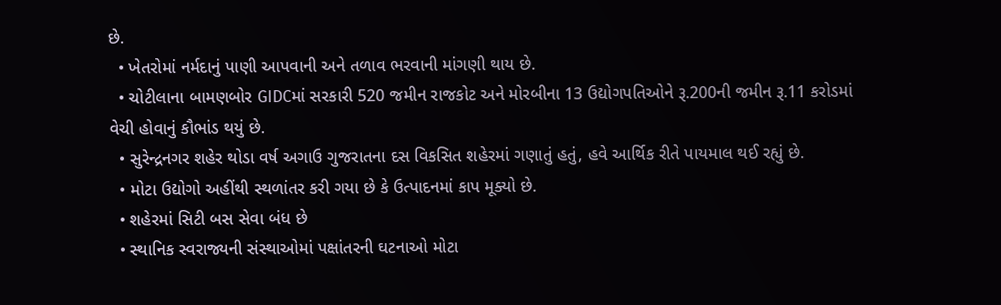છે.
  • ખેતરોમાં નર્મદાનું પાણી આપવાની અને તળાવ ભરવાની માંગણી થાય છે.
  • ચોટીલાના બામણબોર GIDCમાં સરકારી 520 જમીન રાજકોટ અને મોરબીના 13 ઉદ્યોગપતિઓને રૂ.200ની જમીન રૂ.11 કરોડમાં વેચી હોવાનું કૌભાંડ થયું છે.
  • સુરેન્દ્રનગર શહેર થોડા વર્ષ અગાઉ ગુજરાતના દસ વિકસિત શહેરમાં ગણાતું હતું, હવે આર્થિક રીતે પાયમાલ થઈ રહ્યું છે.
  • મોટા ઉદ્યોગો અહીંથી સ્થળાંતર કરી ગયા છે કે ઉત્પાદનમાં કાપ મૂક્યો છે.
  • શહેરમાં સિટી બસ સેવા બંધ છે
  • સ્થાનિક સ્વરાજ્યની સંસ્થાઓમાં પક્ષાંતરની ઘટનાઓ મોટા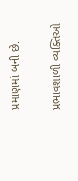પ્રમાણમાં બની છે.

પ્રભાવશાળી વ્યક્તિઓ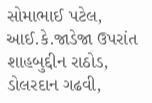સોમાભાઈ પટેલ, આઈ.કે.જાડેજા ઉપરાંત શાહબુદ્દીન રાઠોડ, ડોલરદાન ગઢવી,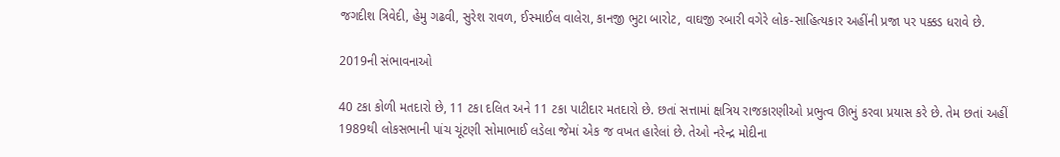જગદીશ ત્રિવેદી, હેમુ ગઢવી, સુરેશ રાવળ, ઈસ્માઈલ વાલેરા, કાનજી ભુટા બારોટ, વાઘજી રબારી વગેરે લોક-સાહિત્યકાર અહીંની પ્રજા પર પક્કડ ધરાવે છે.

2019ની સંભાવનાઓ

40 ટકા કોળી મતદારો છે, 11 ટકા દલિત અને 11 ટકા પાટીદાર મતદારો છે. છતાં સત્તામાં ક્ષત્રિય રાજકારણીઓ પ્રભુત્વ ઊભું કરવા પ્રયાસ કરે છે. તેમ છતાં અહીં 1989થી લોકસભાની પાંચ ચૂંટણી સોમાભાઈ લડેલા જેમાં એક જ વખત હારેલાં છે. તેઓ નરેન્દ્ર મોદીના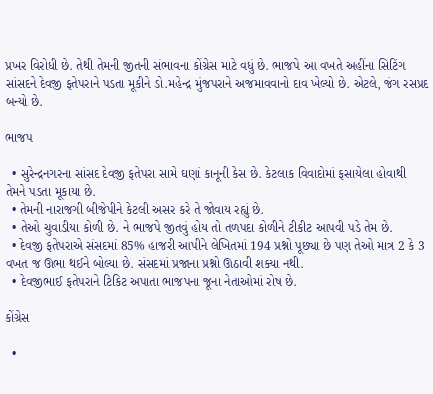પ્રખર વિરોધી છે. તેથી તેમની જીતની સંભાવના કોંગ્રેસ માટે વધું છે. ભાજપે આ વખતે અહીંના સિટિંગ સાંસદને દેવજી ફતેપરાને પડતા મૂકીને ડો.મહેન્દ્ર મુંજપરાને અજમાવવાનો દાવ ખેલ્યો છે. એટલે, જંગ રસપ્રદ બન્યો છે.

ભાજપ

  • સુરેન્દ્રનગરના સાંસદ દેવજી ફતેપરા સામે ઘણાં કાનૂની કેસ છે. કેટલાક વિવાદોમાં ફસાયેલા હોવાથી તેમને પડતા મૂકાયા છે.
  • તેમની નારાજગી બીજેપીને કેટલી અસર કરે તે જોવાય રહ્યું છે.
  • તેઓ ચુવાડીયા કોળી છે. ને ભાજપે જીતવું હોય તો તળપદા કોળીને ટીકીટ આપવી પડે તેમ છે.
  • દેવજી ફતેપરાએ સંસદમાં 85% હાજરી આપીને લેખિતમાં 194 પ્રશ્નો પૂછ્યા છે પણ તેઓ માત્ર 2 કે 3 વખત જ ઊભા થઈને બોલ્યા છે. સંસદમાં પ્રજાના પ્રશ્નો ઊઠાવી શક્યા નથી.
  • દેવજીભાઈ ફતેપરાને ટિકિટ અપાતા ભાજપના જૂના નેતાઓમાં રોષ છે.

કોંગ્રેસ

  •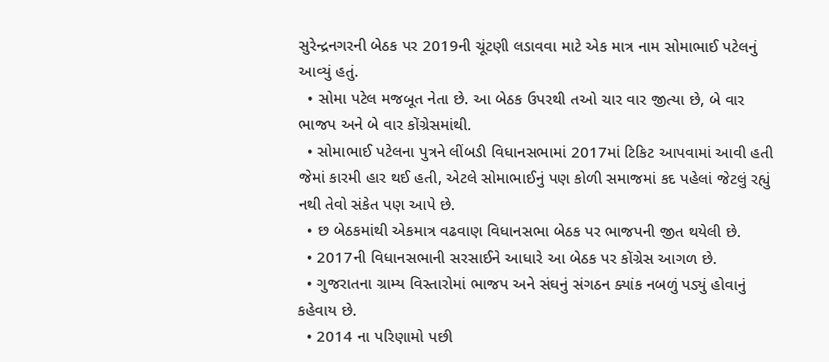સુરેન્દ્રનગરની બેઠક પર 2019ની ચૂંટણી લડાવવા માટે એક માત્ર નામ સોમાભાઈ પટેલનું આવ્યું હતું.
  • સોમા પટેલ મજબૂત નેતા છે. આ બેઠક ઉપરથી તઓ ચાર વાર જીત્યા છે, બે વાર ભાજપ અને બે વાર કોંગ્રેસમાંથી.
  • સોમાભાઈ પટેલના પુત્રને લીંબડી વિધાનસભામાં 2017માં ટિકિટ આપવામાં આવી હતી જેમાં કારમી હાર થઈ હતી, એટલે સોમાભાઈનું પણ કોળી સમાજમાં કદ પહેલાં જેટલું રહ્યું નથી તેવો સંકેત પણ આપે છે.
  • છ બેઠકમાંથી એકમાત્ર વઢવાણ વિધાનસભા બેઠક પર ભાજપની જીત થયેલી છે.
  • 2017ની વિધાનસભાની સરસાઈને આધારે આ બેઠક પર કોંગ્રેસ આગળ છે.
  • ગુજરાતના ગ્રામ્ય વિસ્તારોમાં ભાજપ અને સંઘનું સંગઠન ક્યાંક નબળું પડ્યું હોવાનું કહેવાય છે.
  • 2014 ના પરિણામો પછી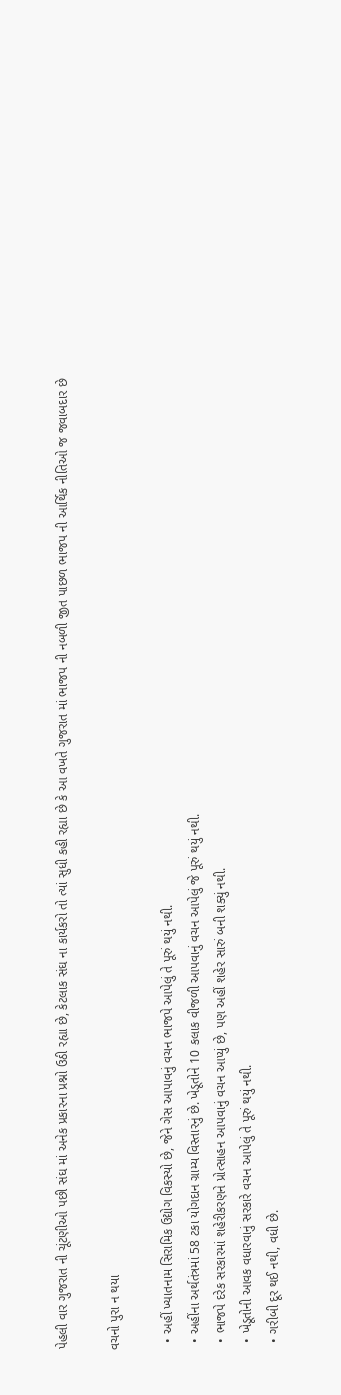પેહલી વાર ગુજરાત ની ચૂંટણીઓ પછી સંઘ માં અનેક પ્રકારના પ્રશ્નો ઉઠી રહ્યા છે, કેટલાક સંઘ ના કાર્યકરો તો ત્યાં સુધી કહી રહ્યા છે કે આ વખતે ગુજરાત માં ભાજપ ની નબળી જીત પાછળ ભાજપ ની આર્થિક નીતિઓ જ જવાબદાર છે

વચનો પુરા ન થયા

  • અહીં ખ્યાતનામ સિરામિક ઉદ્યોગ વિકસ્યો છે, જેને ગેસ આપાવનું વચન ભાજપે આપેલું તે પૂરું થયું નથી.
  • અહીંના અર્થતંત્રમાં 58 ટકા યોગદાન ગ્રામ્ય વિસ્તારનું છે. ખેડૂતોને 10 કલાક વીજળી આપવાનું વચન આપેલું જે પૂરું થયું નથી.
  • ભાજપે દરેક સરકારમાં શહેરીકરણને પ્રોત્સાહન આપવાનું વચન આપ્યું છે, પણ અહીં શહેર સારું બની શક્યું નથી.
  • ખેડૂતોની આવક વધારવાનું સરકારે વચન આપેલું તે પૂરું થયું નથી.
  • ગરીબી દૂર થઈ નથી, વધી છે.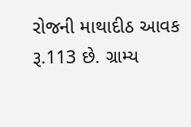રોજની માથાદીઠ આવક રૂ.113 છે. ગ્રામ્ય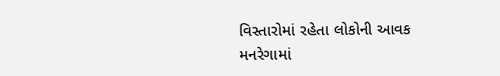વિસ્તારોમાં રહેતા લોકોની આવક મનરેગામાં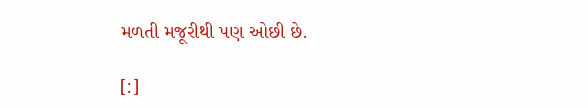મળતી મજૂરીથી પણ ઓછી છે.

[:]